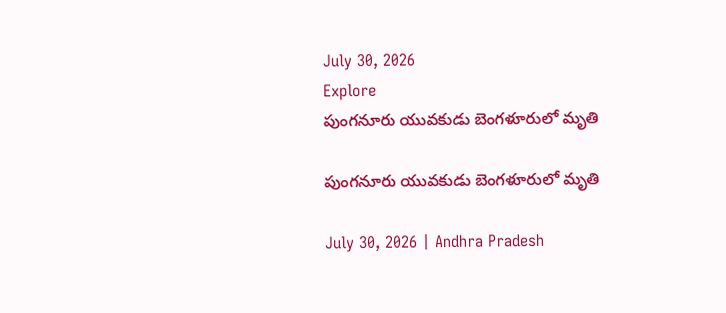July 30, 2026
Explore
పుంగనూరు యువకుడు బెంగళూరులో మృతి

పుంగనూరు యువకుడు బెంగళూరులో మృతి

July 30, 2026 | Andhra Pradesh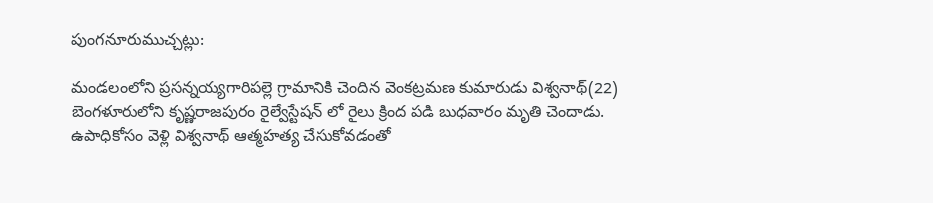పుంగనూరుముచ్చట్లు:

మండలంలోని ప్రసన్నయ్యగారిపల్లె గ్రామానికి చెందిన వెంకట్రమణ కుమారుడు విశ్వనాథ్‌(22) బెంగళూరులోని కృష్ణరాజపురం రైల్వేస్టేషన్‌ లో రైలు క్రింద పడి బుధవారం మృతి చెందాడు. ఉపాధికోసం వెళ్లి విశ్వనాథ్‌ ఆత్మహత్య చేసుకోవడంతో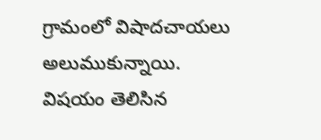గ్రామంలో విషాదచాయలు అలుముకున్నాయి. విషయం తెలిసిన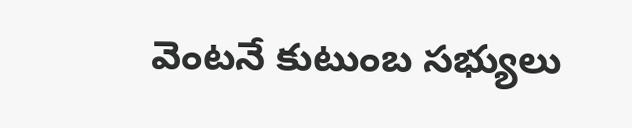వెంటనే కుటుంబ సభ్యులు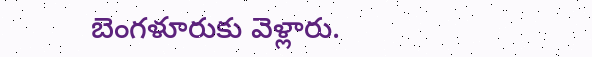బెంగళూరుకు వెళ్లారు.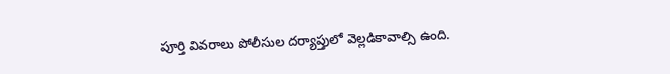పూర్తి వివరాలు పోలీసుల దర్యాప్తులో వెల్లడికావాల్సి ఉంది.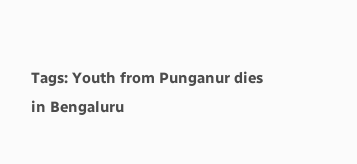Tags: Youth from Punganur dies in Bengaluru